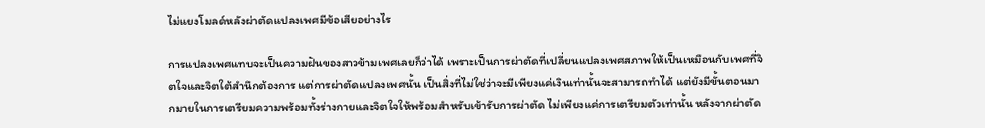ไม่แยงโมลด์หลังผ่าตัดแปลงเพศมีข้อเสียอย่างไร

การแปลงเพศแทบจะเป็นความฝันของสาวข้ามเพศเลยก็ว่าได้ เพราะเป็นการผ่าตัดที่เปลี่ยนแปลงเพศสภาพให้เป็นเหมือนกับเพศที่จิตใจและจิตใต้สำนึกต้องการ แต่การผ่าตัดแปลงเพศนั้น เป็นสิ่งที่ไม่ใช่ว่าจะมีเพียงแค่เงินเท่านั้นจะสามารถทำได้ แต่ยังมีขั้นตอนมากมายในการเตรียมความพร้อมทั้งร่างกายและจิตใจให้พร้อมสำหรับเข้ารับการผ่าตัด ไม่เพียงแค่การเตรียมตัวเท่านั้น หลังจากผ่าตัด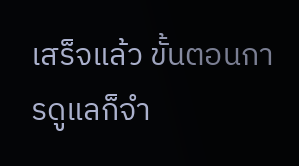เสร็จแล้ว ขั้นตอนการดูแลก็จำ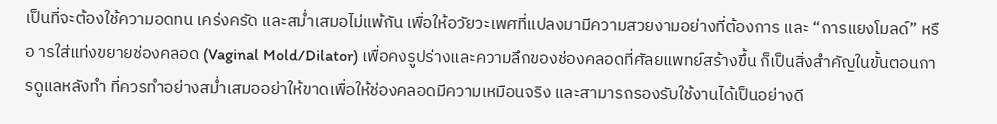เป็นที่จะต้องใช้ความอดทน เคร่งครัด และสม่ำเสมอไม่แพ้กัน เพื่อให้อวัยวะเพศที่แปลงมามีความสวยงามอย่างที่ต้องการ และ “การแยงโมลด์” หรือ ารใส่แท่งขยายช่องคลอด (Vaginal Mold/Dilator) เพื่อคงรูปร่างและความลึกของช่องคลอดที่ศัลยแพทย์สร้างขึ้น ก็เป็นสิ่งสำคัญในขั้นตอนการดูแลหลังทำ ที่ควรทำอย่างสม่ำเสมออย่าให้ขาดเพื่อให้ช่องคลอดมีความเหมือนจริง และสามารถรองรับใช้งานได้เป็นอย่างดี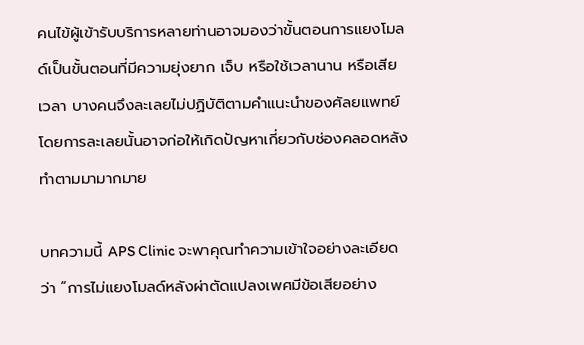คนไข้ผู้เข้ารับบริการหลายท่านอาจมองว่าขั้นตอนการแยงโมลด์เป็นขั้นตอนที่มีความยุ่งยาก เจ็บ หรือใช้เวลานาน หรือเสียเวลา บางคนจึงละเลยไม่ปฏิบัติตามคำแนะนำของศัลยแพทย์ โดยการละเลยนั้นอาจก่อให้เกิดปัญหาเกี่ยวกับช่องคลอดหลังทำตามมามากมาย

บทความนี้ APS Clinic จะพาคุณทำความเข้าใจอย่างละเอียดว่า “การไม่แยงโมลด์หลังผ่าตัดแปลงเพศมีข้อเสียอย่าง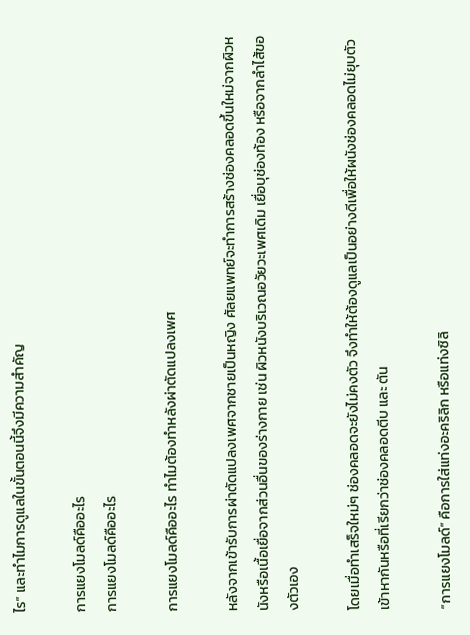ไร” และทำไมการดูแลในขั้นตอนนี้จึงมีความสำคัญ

การแยงโมลด์คืออะไร
การแยงโมลด์คืออะไร

การแยงโมลด์คืออะไร ทำไมต้องทำหลังผ่าตัดแปลงเพศ

หลังจากเข้ารับการผ่าตัดแปลงเพศจากชายเป็นหญิง ศัลยแพทย์จะทำการสร้างช่องคลอดขึ้นใหม่จากผิวหนังหรือเนื้อเยื่อจากส่วนอื่นของร่างกาย เช่น ผิวหนังบริเวณอวัยวะเพศเดิม เยื่อบุช่องท้อง หรือจากลำไส้ของตัวเอง

โดยเมื่อทำเสร็จใหม่ๆ ช่องคลอดจะยังไม่คงตัว จึงทำให้ต้องดูแลเป็นอย่างดีเพื่อให้ผนังช่องคลอดไม่ยุบตัวเข้าหากันหรือที่เรียกว่าช่องคลอดตีบ และ ตัน

“การแยงโมลด์” คือการใส่แท่งอะคริลิก หรือแท่งซิลิ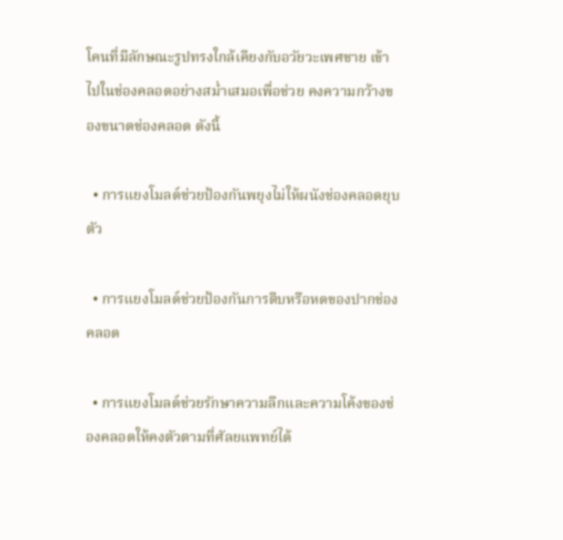โคนที่มีลักษณะรูปทรงใกล้เคียงกับอวัยวะเพศชาย เข้าไปในช่องคลอดอย่างสม่ำเสมอเพื่อช่วย คงความกว้างของขนาดช่องคลอด ดังนี้

  • การแยงโมลด์ช่วยป้องกันพยุงไม่ให้ผนังช่องคลอดยุบตัว

  • การแยงโมลด์ช่วยป้องกันการตีบหรือหดของปากช่องคลอด

  • การแยงโมลด์ช่วยรักษาความลึกและความโค้งของช่องคลอดให้คงตัวตามที่ศัลยแพทย์ได้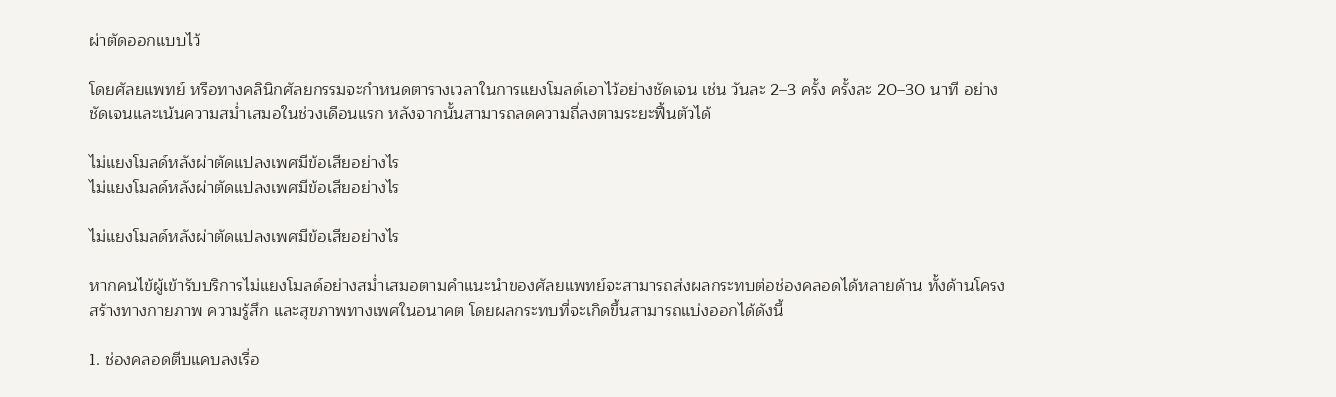ผ่าตัดออกแบบไว้

โดยศัลยแพทย์ หรือทางคลินิกศัลยกรรมจะกำหนดตารางเวลาในการแยงโมลด์เอาไว้อย่างชัดเจน เช่น วันละ 2–3 ครั้ง ครั้งละ 20–30 นาที อย่างชัดเจนและเน้นความสม่ำเสมอในช่วงเดือนแรก หลังจากนั้นสามารถลดความถี่ลงตามระยะฟื้นตัวได้

ไม่แยงโมลด์หลังผ่าตัดแปลงเพศมีข้อเสียอย่างไร
ไม่แยงโมลด์หลังผ่าตัดแปลงเพศมีข้อเสียอย่างไร

ไม่แยงโมลด์หลังผ่าตัดแปลงเพศมีข้อเสียอย่างไร

หากคนไข้ผู้เข้ารับบริการไม่แยงโมลด์อย่างสม่ำเสมอตามคำแนะนำของศัลยแพทย์จะสามารถส่งผลกระทบต่อช่องคลอดได้หลายด้าน ทั้งด้านโครงสร้างทางกายภาพ ความรู้สึก และสุขภาพทางเพศในอนาคต โดยผลกระทบที่จะเกิดขึ้นสามารถแบ่งออกได้ดังนี้

1. ช่องคลอดตีบแคบลงเรื่อ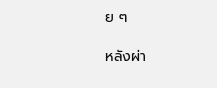ย ๆ

หลังผ่า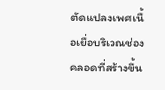ตัดแปลงเพศเนื้อเยื่อบริเวณช่องคลอดที่สร้างขึ้น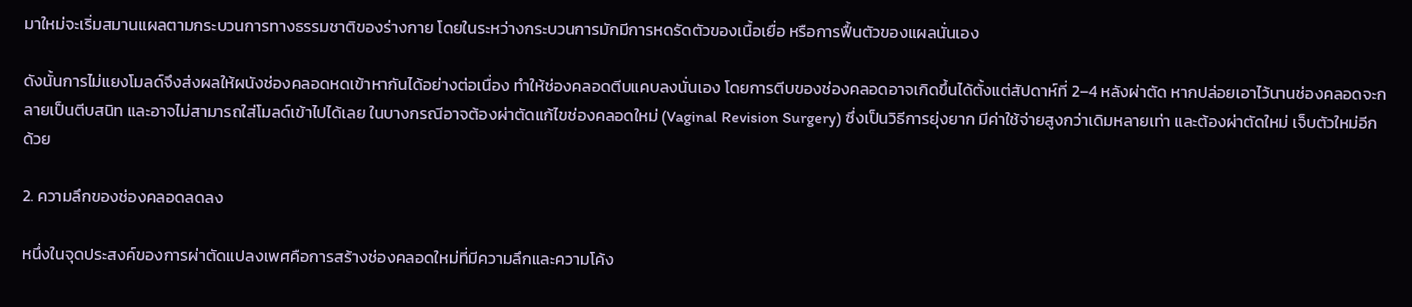มาใหม่จะเริ่มสมานแผลตามกระบวนการทางธรรมชาติของร่างกาย โดยในระหว่างกระบวนการมักมีการหดรัดตัวของเนื้อเยื่อ หรือการฟื้นตัวของแผลนั่นเอง

ดังนั้นการไม่แยงโมลด์จึงส่งผลให้ผนังช่องคลอดหดเข้าหากันได้อย่างต่อเนื่อง ทำให้ช่องคลอดตีบแคบลงนั่นเอง โดยการตีบของช่องคลอดอาจเกิดขึ้นได้ตั้งแต่สัปดาห์ที่ 2–4 หลังผ่าตัด หากปล่อยเอาไว้นานช่องคลอดจะกลายเป็นตีบสนิท และอาจไม่สามารถใส่โมลด์เข้าไปได้เลย ในบางกรณีอาจต้องผ่าตัดแก้ไขช่องคลอดใหม่ (Vaginal Revision Surgery) ซึ่งเป็นวิธีการยุ่งยาก มีค่าใช้จ่ายสูงกว่าเดิมหลายเท่า และต้องผ่าตัดใหม่ เจ็บตัวใหม่อีกด้วย

2. ความลึกของช่องคลอดลดลง

หนึ่งในจุดประสงค์ของการผ่าตัดแปลงเพศคือการสร้างช่องคลอดใหม่ที่มีความลึกและความโค้ง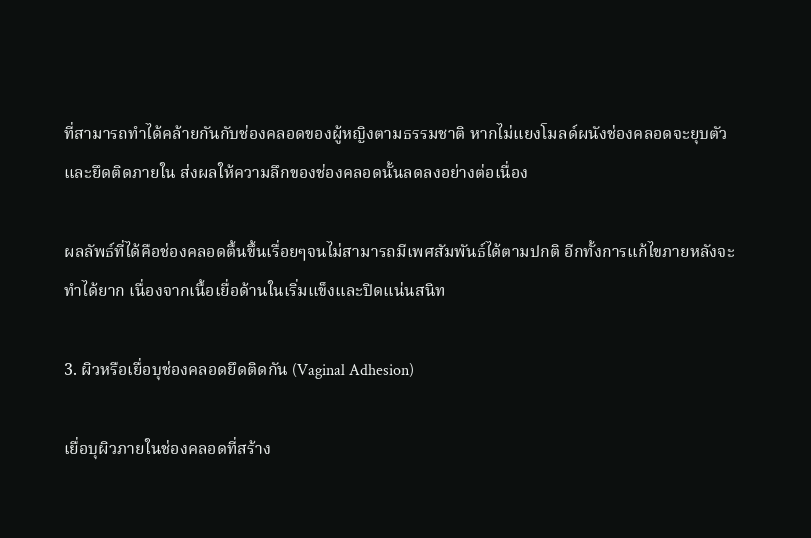ที่สามารถทำได้คล้ายกันกับช่องคลอดของผู้หญิงตามธรรมชาติ หากไม่แยงโมลด์ผนังช่องคลอดจะยุบตัวและยึดติดภายใน ส่งผลให้ความลึกของช่องคลอดนั้นลดลงอย่างต่อเนื่อง

ผลลัพธ์ที่ได้คือช่องคลอดตื้นขึ้นเรื่อยๆจนไม่สามารถมีเพศสัมพันธ์ได้ตามปกติ อีกทั้งการแก้ไขภายหลังจะทำได้ยาก เนื่องจากเนื้อเยื่อด้านในเริ่มแข็งและปิดแน่นสนิท

3. ผิวหรือเยื่อบุช่องคลอดยึดติดกัน (Vaginal Adhesion)

เยื่อบุผิวภายในช่องคลอดที่สร้าง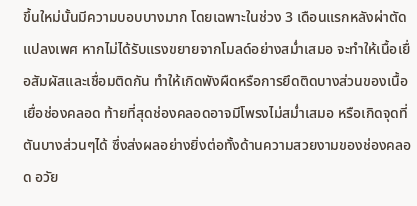ขึ้นใหม่นั้นมีความบอบบางมาก โดยเฉพาะในช่วง 3 เดือนแรกหลังผ่าตัดแปลงเพศ หากไม่ได้รับแรงขยายจากโมลด์อย่างสม่ำเสมอ จะทำให้เนื้อเยื่อสัมผัสและเชื่อมติดกัน ทำให้เกิดพังผืดหรือการยึดติดบางส่วนของเนื้อเยื่อช่องคลอด ท้ายที่สุดช่องคลอดอาจมีโพรงไม่สม่ำเสมอ หรือเกิดจุดที่ตันบางส่วนๆได้ ซึ่งส่งผลอย่างยิ่งต่อทั้งด้านความสวยงามของช่องคลอด อวัย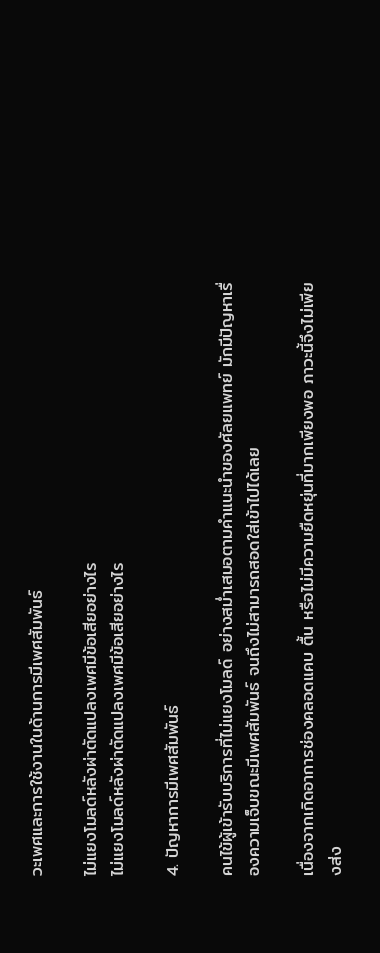วะเพศและการใช้งานในด้านการมีเพศสัมพันธ์

ไม่แยงโมลด์หลังผ่าตัดแปลงเพศมีข้อเสียอย่างไร
ไม่แยงโมลด์หลังผ่าตัดแปลงเพศมีข้อเสียอย่างไร

4. ปัญหาการมีเพศสัมพันธ์

คนไข้ผู้เข้ารับบริการที่ไม่แยงโมลด์ อย่างสม่ำเสมอตามคำแนะนำของศัลยแพทย์ มักมีปัญหาเรื่องความเจ็บขณะมีเพศสัมพันธ์ จนถึงไม่สามารถสอดใส่เข้าไปได้เลย

เนื่องจากเกิดอาการช่องคลอดแคบ ตื้น หรือไม่มีความยืดหยุ่นที่มากเพียงพอ ภาวะนี้จึงไม่เพียงส่ง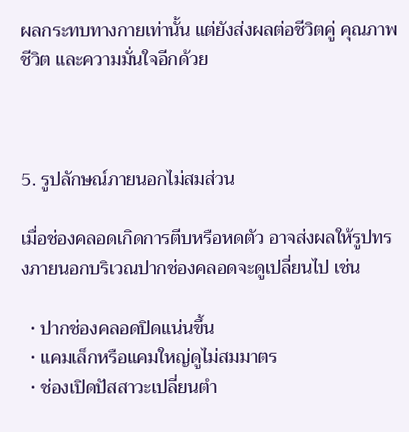ผลกระทบทางกายเท่านั้น แต่ยังส่งผลต่อชีวิตคู่ คุณภาพชีวิต และความมั่นใจอีกด้วย



5. รูปลักษณ์ภายนอกไม่สมส่วน

เมื่อช่องคลอดเกิดการตีบหรือหดตัว อาจส่งผลให้รูปทรงภายนอกบริเวณปากช่องคลอดจะดูเปลี่ยนไป เช่น

  • ปากช่องคลอดปิดแน่นขึ้น
  • แคมเล็กหรือแคมใหญ่ดูไม่สมมาตร
  • ช่องเปิดปัสสาวะเปลี่ยนตำ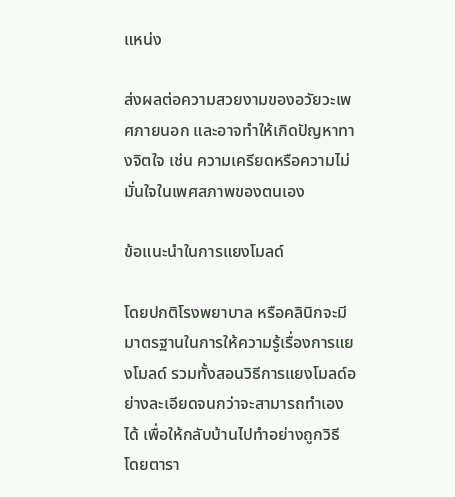แหน่ง

ส่งผลต่อความสวยงามของอวัยวะเพศภายนอก และอาจทำให้เกิดปัญหาทางจิตใจ เช่น ความเครียดหรือความไม่มั่นใจในเพศสภาพของตนเอง

ข้อแนะนำในการแยงโมลด์

โดยปกติโรงพยาบาล หรือคลินิกจะมีมาตรฐานในการให้ความรู้เรื่องการแยงโมลด์ รวมทั้งสอนวิธีการแยงโมลด์อย่างละเอียดจนกว่าจะสามารถทำเองได้ เพื่อให้กลับบ้านไปทำอย่างถูกวิธี โดยตารา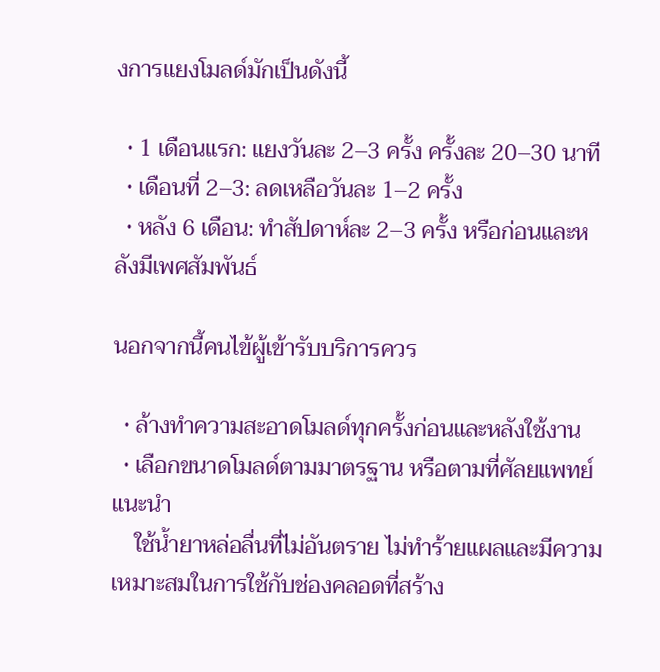งการแยงโมลด์มักเป็นดังนี้

  • 1 เดือนแรก: แยงวันละ 2–3 ครั้ง ครั้งละ 20–30 นาที
  • เดือนที่ 2–3: ลดเหลือวันละ 1–2 ครั้ง
  • หลัง 6 เดือน: ทำสัปดาห์ละ 2–3 ครั้ง หรือก่อนและหลังมีเพศสัมพันธ์

นอกจากนี้คนไข้ผู้เข้ารับบริการควร

  • ล้างทำความสะอาดโมลด์ทุกครั้งก่อนและหลังใช้งาน
  • เลือกขนาดโมลด์ตามมาตรฐาน หรือตามที่ศัลยแพทย์แนะนำ
    ใช้น้ำยาหล่อลื่นที่ไม่อันตราย ไม่ทำร้ายแผลและมีความเหมาะสมในการใช้กับช่องคลอดที่สร้าง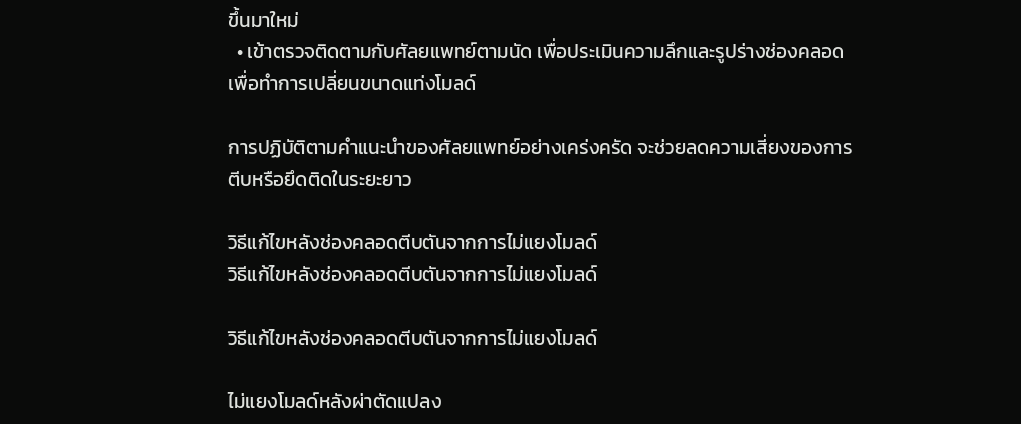ขึ้นมาใหม่
  • เข้าตรวจติดตามกับศัลยแพทย์ตามนัด เพื่อประเมินความลึกและรูปร่างช่องคลอดเพื่อทำการเปลี่ยนขนาดแท่งโมลด์

การปฏิบัติตามคำแนะนำของศัลยแพทย์อย่างเคร่งครัด จะช่วยลดความเสี่ยงของการตีบหรือยึดติดในระยะยาว

วิธีแก้ไขหลังช่องคลอดตีบตันจากการไม่แยงโมลด์
วิธีแก้ไขหลังช่องคลอดตีบตันจากการไม่แยงโมลด์

วิธีแก้ไขหลังช่องคลอดตีบตันจากการไม่แยงโมลด์

ไม่แยงโมลด์หลังผ่าตัดแปลง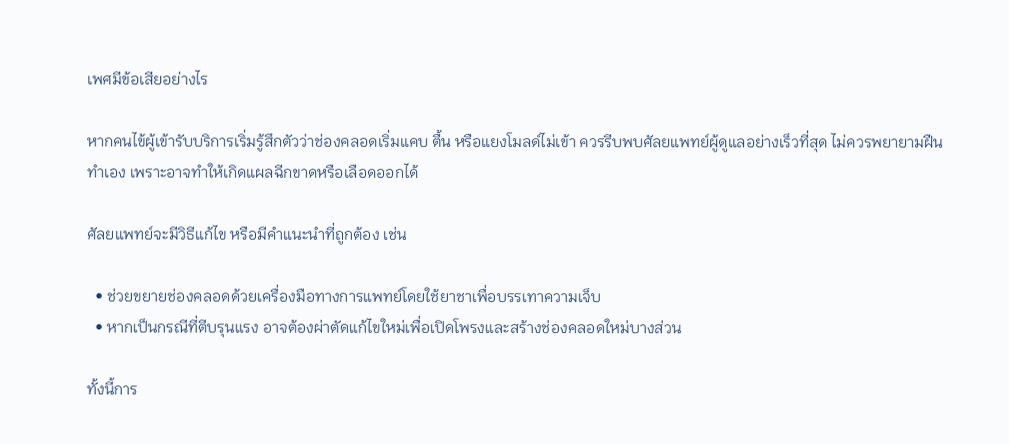เพศมีข้อเสียอย่างไร

หากคนไข้ผู้เข้ารับบริการเริ่มรู้สึกตัวว่าช่องคลอดเริ่มแคบ ตื้น หรือแยงโมลด์ไม่เข้า ควรรีบพบศัลยแพทย์ผู้ดูแลอย่างเร็วที่สุด ไม่ควรพยายามฝืนทำเอง เพราะอาจทำให้เกิดแผลฉีกขาดหรือเลือดออกได้

ศัลยแพทย์จะมีวิธีแก้ไข หรือมีคำแนะนำที่ถูกต้อง เช่น

  • ช่วยขยายช่องคลอดด้วยเครื่องมือทางการแพทย์โดยใช้ยาชาเพื่อบรรเทาความเจ็บ
  • หากเป็นกรณีที่ตีบรุนแรง อาจต้องผ่าตัดแก้ไขใหม่เพื่อเปิดโพรงและสร้างช่องคลอดใหม่บางส่วน

ทั้งนี้การ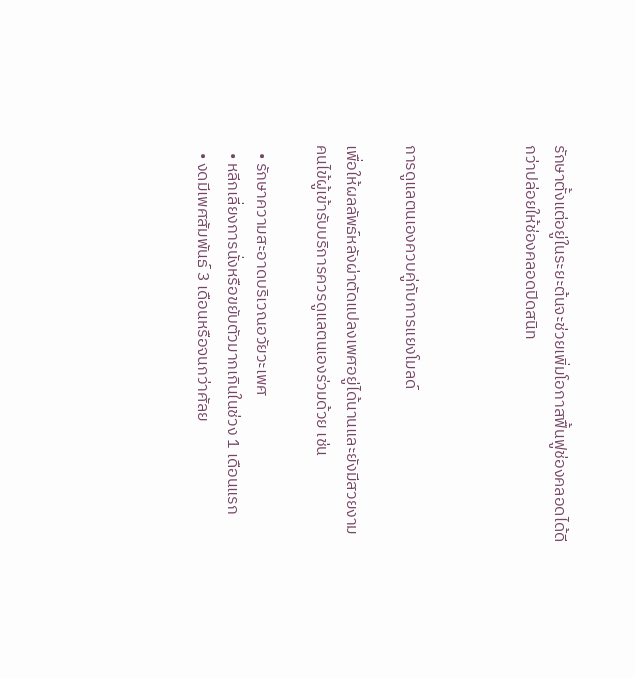รักษาตั้งแต่อยู่ในระยะต้นจะช่วยเพิ่มโอกาสฟื้นฟูช่องคลอดได้ดีกว่าปล่อยให้ช่องคลอดปิดสนิท



การดูแลตนเองควบคู่กับการแยงโมลด์

เพื่อให้ผลลัพธ์หลังผ่าตัดแปลงเพศอยู่ได้นานและยังมีสวยงาม คนไข้ผู้เข้ารับบริการควรดูแลตนเองร่วมด้วย เช่น

  • รักษาความสะอาดบริเวณอวัยวะเพศ
  • หลีกเลี่ยงการนั่งหรือขยับตัวมากเกินในช่วง 1 เดือนแรก
  • งดมีเพศสัมพันธ์ 3 เดือนหรือจนกว่าศัลย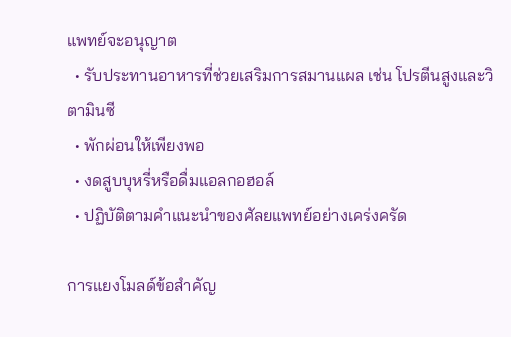แพทย์จะอนุญาต
  • รับประทานอาหารที่ช่วยเสริมการสมานแผล เช่น โปรตีนสูงและวิตามินซี
  • พักผ่อนให้เพียงพอ
  • งดสูบบุหรี่หรือดื่มแอลกอฮอล์
  • ปฏิบัติตามคำแนะนำของศัลยแพทย์อย่างเคร่งครัด

การแยงโมลด์ข้อสำคัญ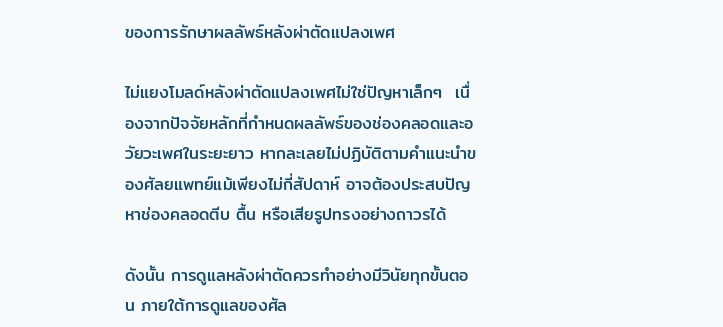ของการรักษาผลลัพธ์หลังผ่าตัดแปลงเพศ

ไม่แยงโมลด์หลังผ่าตัดแปลงเพศไม่ใช่ปัญหาเล็กๆ  เนื่องจากปัจจัยหลักที่กำหนดผลลัพธ์ของช่องคลอดและอวัยวะเพศในระยะยาว หากละเลยไม่ปฏิบัติตามคำแนะนำของศัลยแพทย์แม้เพียงไม่กี่สัปดาห์ อาจต้องประสบปัญหาช่องคลอดตีบ ตื้น หรือเสียรูปทรงอย่างถาวรได้

ดังนั้น การดูแลหลังผ่าตัดควรทำอย่างมีวินัยทุกขั้นตอน ภายใต้การดูแลของศัล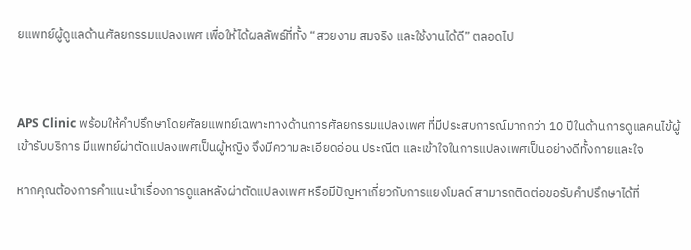ยแพทย์ผู้ดูแลด้านศัลยกรรมแปลงเพศ เพื่อให้ได้ผลลัพธ์ที่ทั้ง “สวยงาม สมจริง และใช้งานได้ดี” ตลอดไป



APS Clinic พร้อมให้คำปรึกษาโดยศัลยแพทย์เฉพาะทางด้านการศัลยกรรมแปลงเพศ ที่มีประสบการณ์มากกว่า 10 ปีในด้านการดูแลคนไข้ผู้เข้ารับบริการ มีแพทย์ผ่าตัดแปลงเพศเป็นผู้หญิง จึงมีความละเอียดอ่อน ประณีต และเข้าใจในการแปลงเพศเป็นอย่างดีทั้งกายและใจ

หากคุณต้องการคำแนะนำเรื่องการดูแลหลังผ่าตัดแปลงเพศ หรือมีปัญหาเกี่ยวกับการแยงโมลด์ สามารถติดต่อขอรับคำปรึกษาได้ที่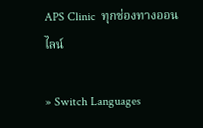APS Clinic  ทุกช่องทางออนไลน์

» Switch Languages